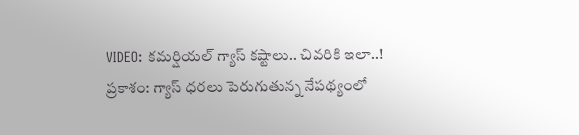VIDEO: కమర్షియల్ గ్యాస్ కష్టాలు.. చివరికి ఇలా..!
ప్రకాశం: గ్యాస్ ధరలు పెరుగుతున్న నేపథ్యంలో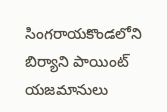సింగరాయకొండలోని బిర్యాని పాయింట్ యజమానులు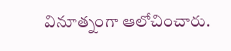వినూత్నంగా ఆలోచించారు.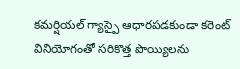కమర్షియల్ గ్యాస్పై ఆధారపడకుండా కరెంట్ వినియోగంతో సరికొత్త పొయ్యిలను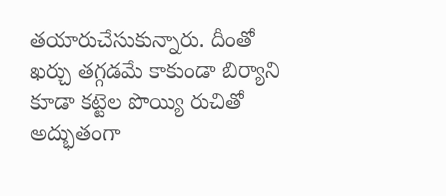తయారుచేసుకున్నారు. దీంతో ఖర్చు తగ్గడమే కాకుండా బిర్యాని కూడా కట్టెల పొయ్యి రుచితో అద్భుతంగా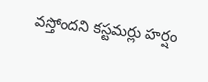వస్తోందని కస్టమర్లు హర్షం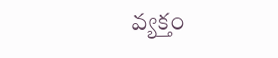వ్యక్తం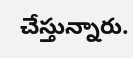చేస్తున్నారు.